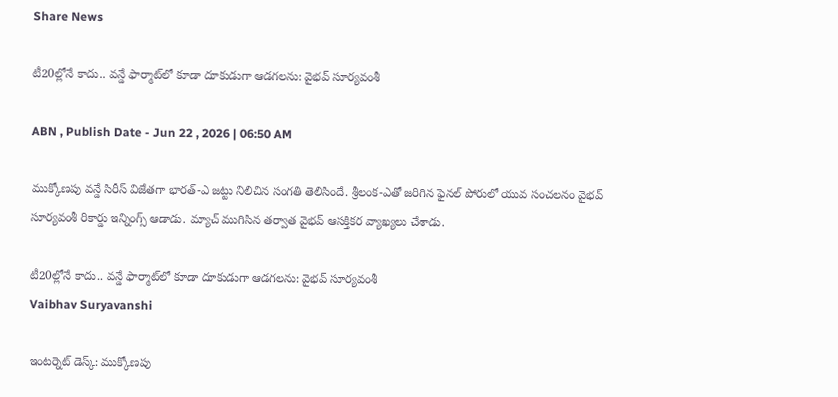Share News

టీ20ల్లోనే కాదు.. వన్డే ఫార్మాట్‌లో కూడా దూకుడుగా ఆడగలను: వైభవ్ సూర్యవంశీ

ABN , Publish Date - Jun 22 , 2026 | 06:50 AM

ముక్కోణపు వన్డే సిరీస్ విజేతగా భారత్-ఎ జట్టు నిలిచిన సంగతి తెలిసిందే. శ్రీలంక-ఎతో జరిగిన ఫైనల్ పోరులో యువ సంచలనం వైభవ్ సూర్యవంశీ రికార్డు ఇన్నింగ్స్ ఆడాడు. మ్యాచ్ ముగిసిన తర్వాత వైభవ్ ఆసక్తికర వ్యాఖ్యలు చేశాడు.

టీ20ల్లోనే కాదు.. వన్డే ఫార్మాట్‌లో కూడా దూకుడుగా ఆడగలను: వైభవ్ సూర్యవంశీ
Vaibhav Suryavanshi

ఇంటర్నెట్ డెస్క్: ముక్కోణపు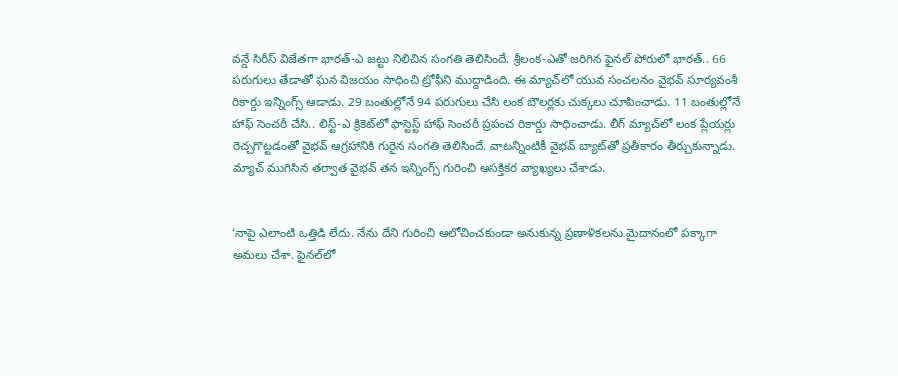వన్డే సిరీస్ విజేతగా భారత్-ఎ జట్టు నిలిచిన సంగతి తెలిసిందే. శ్రీలంక-ఎతో జరిగిన ఫైనల్ పోరులో భారత్.. 66 పరుగులు తేడాతో ఘన విజయం సాధించి ట్రోఫీని ముద్దాడింది. ఈ మ్యాచ్‌లో యువ సంచలనం వైభవ్ సూర్యవంశీ రికార్డు ఇన్నింగ్స్ ఆడాడు. 29 బంతుల్లోనే 94 పరుగులు చేసి లంక బౌలర్లకు చుక్కలు చూపించాడు. 11 బంతుల్లోనే హాఫ్ సెంచరీ చేసి.. లిస్ట్-ఎ క్రికెట్‌లో ఫాస్టెస్ట్ హాఫ్ సెంచరీ ప్రపంచ రికార్డు సాధించాడు. లీగ్ మ్యాచ్‌లో లంక ప్లేయర్లు రెచ్చగొట్టడంతో వైభవ్ ఆగ్రహానికి గురైన సంగతి తెలిసిందే. వాటన్నింటికీ వైభవ్ బ్యాట్‌తో ప్రతీకారం తీర్చుకున్నాడు. మ్యాచ్ ముగిసిన తర్వాత వైభవ్ తన ఇన్నింగ్స్ గురించి ఆసక్తికర వ్యాఖ్యలు చేశాడు.


‘నాపై ఎలాంటి ఒత్తిడి లేదు. నేను దేని గురించి ఆలోచించకుండా అనుకున్న ప్రణాళికలను మైదానంలో పక్కాగా అమలు చేశా. ఫైనల్‌లో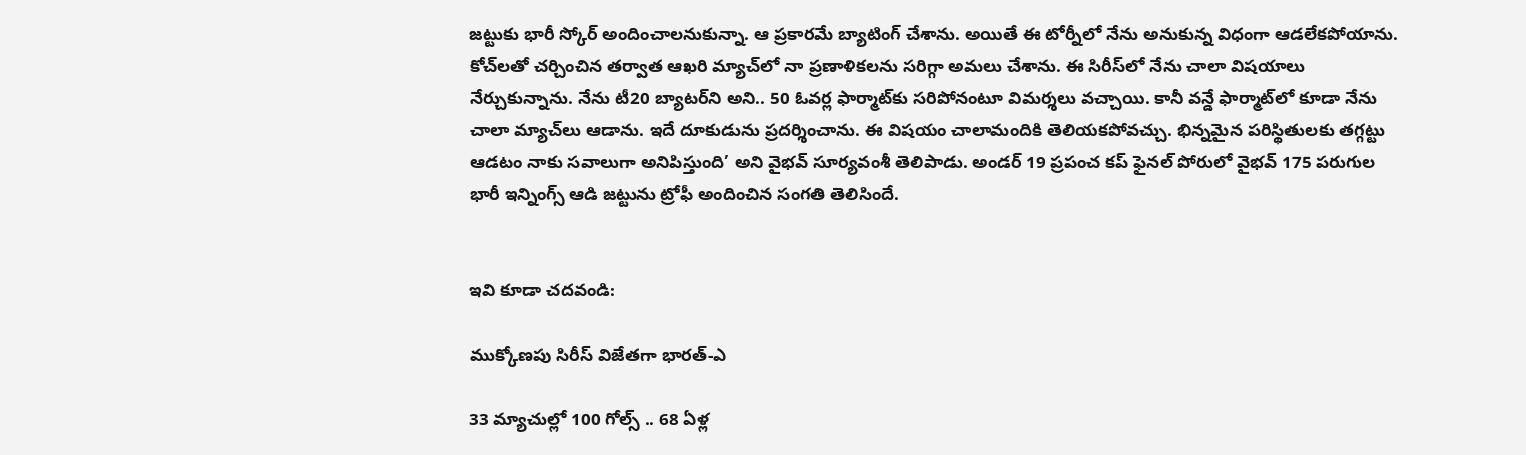జట్టుకు భారీ స్కోర్ అందించాలనుకున్నా. ఆ ప్రకారమే బ్యాటింగ్ చేశాను. అయితే ఈ టోర్నీలో నేను అనుకున్న విధంగా ఆడలేకపోయాను. కోచ్‌లతో చర్చించిన తర్వాత ఆఖరి మ్యాచ్‌లో నా ప్రణాళికలను సరిగ్గా అమలు చేశాను. ఈ సిరీస్‌లో నేను చాలా విషయాలు నేర్చుకున్నాను. నేను టీ20 బ్యాటర్‌ని అని.. 50 ఓవర్ల ఫార్మాట్‌కు సరిపోనంటూ విమర్శలు వచ్చాయి. కానీ వన్డే ఫార్మాట్‌లో కూడా నేను చాలా మ్యాచ్‌లు ఆడాను. ఇదే దూకుడును ప్రదర్శించాను. ఈ విషయం చాలామందికి తెలియకపోవచ్చు. భిన్నమైన పరిస్థితులకు తగ్గట్టు ఆడటం నాకు సవాలుగా అనిపిస్తుంది’ అని వైభవ్ సూర్యవంశీ తెలిపాడు. అండర్ 19 ప్రపంచ కప్‌ ఫైనల్ పోరులో వైభవ్ 175 పరుగుల భారీ ఇన్నింగ్స్ ఆడి జట్టును ట్రోఫీ అందించిన సంగతి తెలిసిందే.


ఇవి కూడా చదవండి:

ముక్కోణపు సిరీస్ విజేతగా భారత్-ఎ

33 మ్యాచుల్లో 100 గోల్స్ .. 68 ఏళ్ల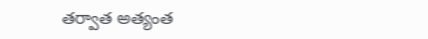తర్వాత అత్యంత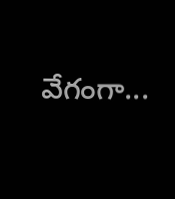వేగంగా...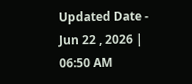Updated Date - Jun 22 , 2026 | 06:50 AM